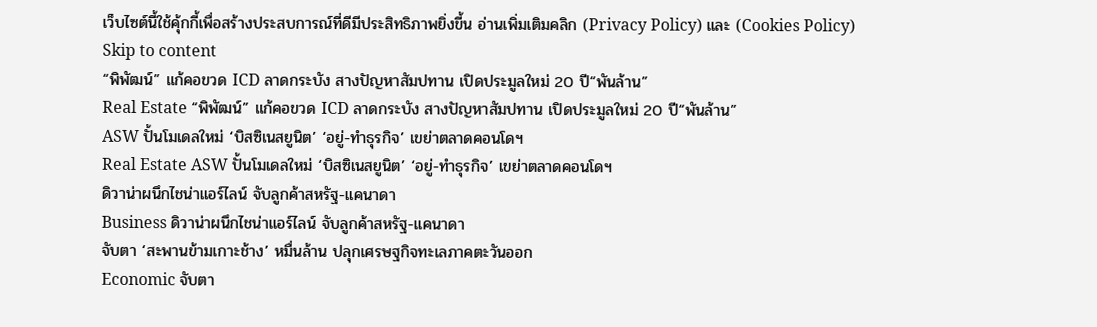เว็บไซต์นี้ใช้คุ้กกี้เพื่อสร้างประสบการณ์ที่ดีมีประสิทธิภาพยิ่งขี้น อ่านเพิ่มเติมคลิก (Privacy Policy) และ (Cookies Policy)
Skip to content
“พิพัฒน์” แก้คอขวด ICD ลาดกระบัง สางปัญหาสัมปทาน เปิดประมูลใหม่ 20 ปี“พันล้าน”
Real Estate “พิพัฒน์” แก้คอขวด ICD ลาดกระบัง สางปัญหาสัมปทาน เปิดประมูลใหม่ 20 ปี“พันล้าน”
ASW ปั้นโมเดลใหม่ ‘บิสซิเนสยูนิต’ ‘อยู่-ทำธุรกิจ’ เขย่าตลาดคอนโดฯ
Real Estate ASW ปั้นโมเดลใหม่ ‘บิสซิเนสยูนิต’ ‘อยู่-ทำธุรกิจ’ เขย่าตลาดคอนโดฯ
ดิวาน่าผนึกไชน่าแอร์ไลน์ จับลูกค้าสหรัฐ-แคนาดา
Business ดิวาน่าผนึกไชน่าแอร์ไลน์ จับลูกค้าสหรัฐ-แคนาดา
จับตา ‘สะพานข้ามเกาะช้าง’ หมื่นล้าน ปลุกเศรษฐกิจทะเลภาคตะวันออก
Economic จับตา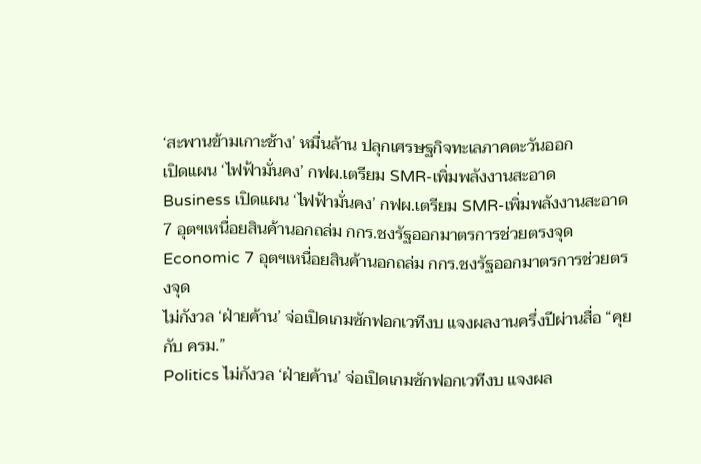‘สะพานข้ามเกาะช้าง’ หมื่นล้าน ปลุกเศรษฐกิจทะเลภาคตะวันออก
เปิดแผน ‘ไฟฟ้ามั่นคง’ กฟผ.เตรียม SMR-เพิ่มพลังงานสะอาด
Business เปิดแผน ‘ไฟฟ้ามั่นคง’ กฟผ.เตรียม SMR-เพิ่มพลังงานสะอาด
7 อุตฯเหนื่อยสินค้านอกถล่ม กกร.ชงรัฐออกมาตรการช่วยตรงจุด
Economic 7 อุตฯเหนื่อยสินค้านอกถล่ม กกร.ชงรัฐออกมาตรการช่วยตรงจุด
ไม่กังวล ‘ฝ่ายค้าน’ จ่อเปิดเกมซักฟอกเวทีงบ แจงผลงานครึ่งปีผ่านสื่อ “คุยกับ ครม.”
Politics ไม่กังวล ‘ฝ่ายค้าน’ จ่อเปิดเกมซักฟอกเวทีงบ แจงผล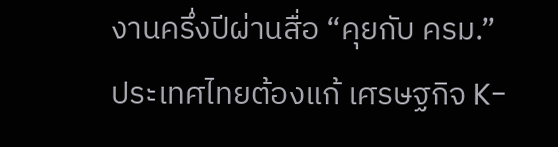งานครึ่งปีผ่านสื่อ “คุยกับ ครม.”
ประเทศไทยต้องแก้ เศรษฐกิจ K-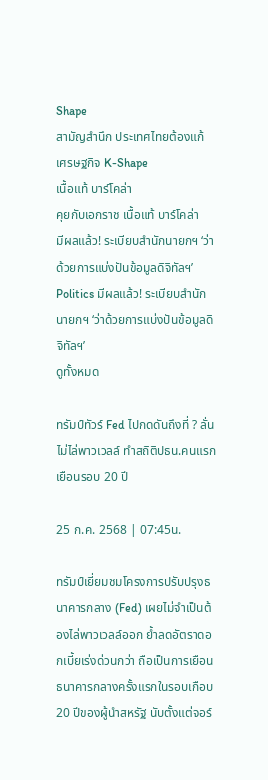Shape
สามัญสำนึก ประเทศไทยต้องแก้ เศรษฐกิจ K-Shape
เนื้อแท้ บาร์โคล่า
คุยกับเอกราช เนื้อแท้ บาร์โคล่า
มีผลแล้ว! ระเบียบสำนักนายกฯ ‘ว่าด้วยการแบ่งปันข้อมูลดิจิทัลฯ’
Politics มีผลแล้ว! ระเบียบสำนักนายกฯ ‘ว่าด้วยการแบ่งปันข้อมูลดิจิทัลฯ’
ดูทั้งหมด

ทรัมป์ทัวร์ Fed ไปกดดันถึงที่ ? ลั่นไม่ไล่พาวเวลล์ ทำสถิติปธน.คนแรกเยือนรอบ 20 ปี

25 ก.ค. 2568 | 07:45น.

ทรัมป์เยี่ยมชมโครงการปรับปรุงธนาคารกลาง (Fed) เผยไม่จำเป็นต้องไล่พาวเวลล์ออก ย้ำลดอัตราดอกเบี้ยเร่งด่วนกว่า ถือเป็นการเยือนธนาคารกลางครั้งแรกในรอบเกือบ 20 ปีของผู้นำสหรัฐ นับตั้งแต่จอร์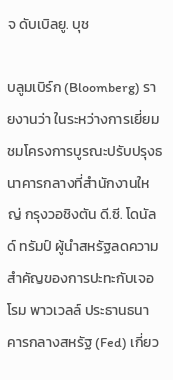จ ดับเบิลยู. บุช

บลูมเบิร์ก (Bloomberg) รายงานว่า ในระหว่างการเยี่ยมชมโครงการบูรณะปรับปรุงธนาคารกลางที่สำนักงานใหญ่ กรุงวอชิงตัน ดี.ซี. โดนัลด์ ทรัมป์ ผู้นำสหรัฐลดความสำคัญของการปะทะกับเจอโรม พาวเวลล์ ประธานธนาคารกลางสหรัฐ (Fed) เกี่ยว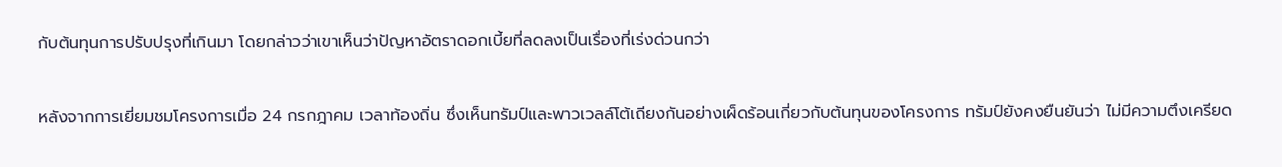กับต้นทุนการปรับปรุงที่เกินมา โดยกล่าวว่าเขาเห็นว่าปัญหาอัตราดอกเบี้ยที่ลดลงเป็นเรื่องที่เร่งด่วนกว่า

หลังจากการเยี่ยมชมโครงการเมื่อ 24 กรกฎาคม เวลาท้องถิ่น ซึ่งเห็นทรัมป์และพาวเวลล์โต้เถียงกันอย่างเผ็ดร้อนเกี่ยวกับต้นทุนของโครงการ ทรัมป์ยังคงยืนยันว่า ไม่มีความตึงเครียด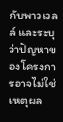กับพาวเวลล์ และระบุว่าปัญหาของโครงการอาจไม่ใช่เหตุผล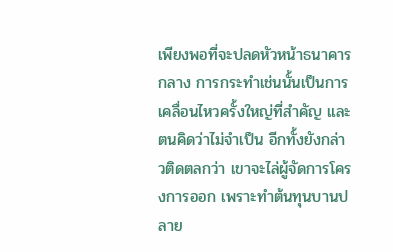เพียงพอที่จะปลดหัวหน้าธนาคารกลาง การกระทำเช่นนั้นเป็นการเคลื่อนไหวครั้งใหญ่ที่สำคัญ และตนคิดว่าไม่จำเป็น อีกทั้งยังกล่าวติดตลกว่า เขาจะไล่ผู้จัดการโครงการออก เพราะทำต้นทุนบานปลาย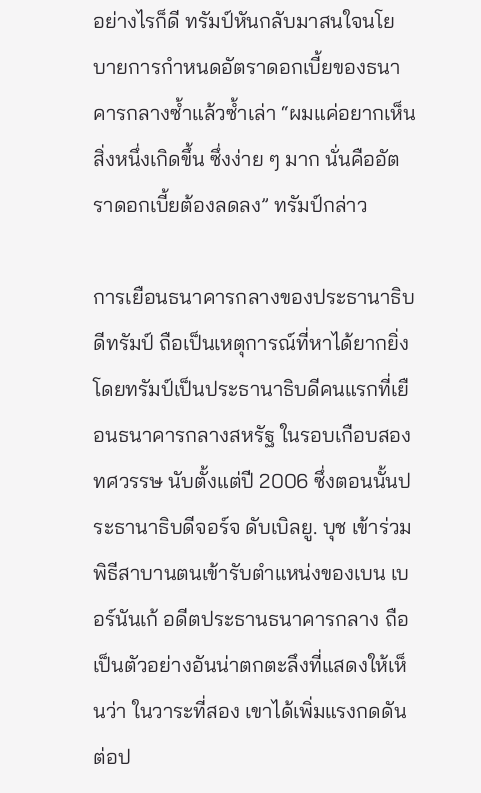อย่างไรก็ดี ทรัมป์หันกลับมาสนใจนโยบายการกำหนดอัตราดอกเบี้ยของธนาคารกลางซ้ำแล้วซ้ำเล่า “ผมแค่อยากเห็นสิ่งหนึ่งเกิดขึ้น ซึ่งง่าย ๆ มาก นั่นคืออัตราดอกเบี้ยต้องลดลง” ทรัมป์กล่าว

การเยือนธนาคารกลางของประธานาธิบดีทรัมป์ ถือเป็นเหตุการณ์ที่หาได้ยากยิ่ง โดยทรัมป์เป็นประธานาธิบดีคนแรกที่เยือนธนาคารกลางสหรัฐ ในรอบเกือบสองทศวรรษ นับตั้งแต่ปี 2006 ซึ่งตอนนั้นประธานาธิบดีจอร์จ ดับเบิลยู. บุช เข้าร่วมพิธีสาบานตนเข้ารับตำแหน่งของเบน เบอร์นันเก้ อดีตประธานธนาคารกลาง ถือเป็นตัวอย่างอันน่าตกตะลึงที่แสดงให้เห็นว่า ในวาระที่สอง เขาได้เพิ่มแรงกดดันต่อป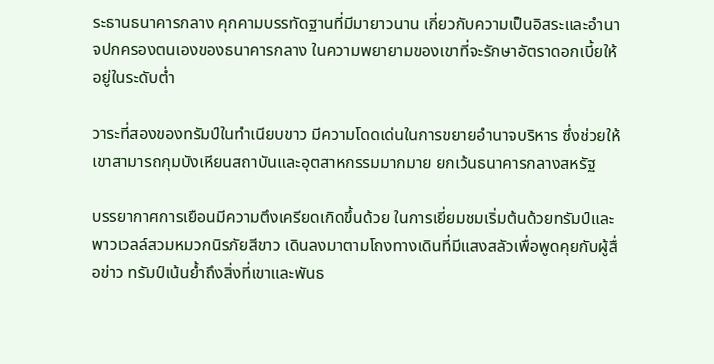ระธานธนาคารกลาง คุกคามบรรทัดฐานที่มีมายาวนาน เกี่ยวกับความเป็นอิสระและอำนาจปกครองตนเองของธนาคารกลาง ในความพยายามของเขาที่จะรักษาอัตราดอกเบี้ยให้อยู่ในระดับต่ำ

วาระที่สองของทรัมป์ในทำเนียบขาว มีความโดดเด่นในการขยายอำนาจบริหาร ซึ่งช่วยให้เขาสามารถกุมบังเหียนสถาบันและอุตสาหกรรมมากมาย ยกเว้นธนาคารกลางสหรัฐ

บรรยากาศการเยือนมีความตึงเครียดเกิดขึ้นด้วย ในการเยี่ยมชมเริ่มต้นด้วยทรัมป์และพาวเวลล์สวมหมวกนิรภัยสีขาว เดินลงมาตามโถงทางเดินที่มีแสงสลัวเพื่อพูดคุยกับผู้สื่อข่าว ทรัมป์เน้นย้ำถึงสิ่งที่เขาและพันธ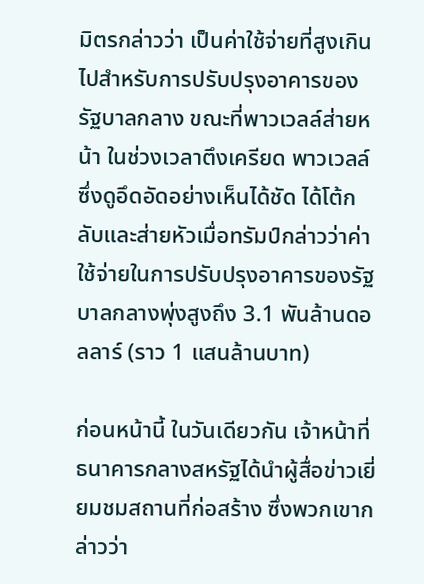มิตรกล่าวว่า เป็นค่าใช้จ่ายที่สูงเกินไปสำหรับการปรับปรุงอาคารของรัฐบาลกลาง ขณะที่พาวเวลล์ส่ายหน้า ในช่วงเวลาตึงเครียด พาวเวลล์ซึ่งดูอึดอัดอย่างเห็นได้ชัด ได้โต้กลับและส่ายหัวเมื่อทรัมป์กล่าวว่าค่าใช้จ่ายในการปรับปรุงอาคารของรัฐบาลกลางพุ่งสูงถึง 3.1 พันล้านดอลลาร์ (ราว 1 แสนล้านบาท)

ก่อนหน้านี้ ในวันเดียวกัน เจ้าหน้าที่ธนาคารกลางสหรัฐได้นำผู้สื่อข่าวเยี่ยมชมสถานที่ก่อสร้าง ซึ่งพวกเขากล่าวว่า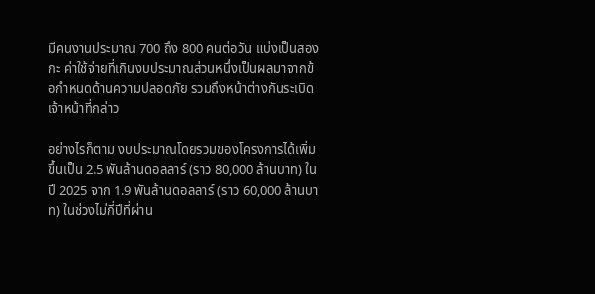มีคนงานประมาณ 700 ถึง 800 คนต่อวัน แบ่งเป็นสองกะ ค่าใช้จ่ายที่เกินงบประมาณส่วนหนึ่งเป็นผลมาจากข้อกำหนดด้านความปลอดภัย รวมถึงหน้าต่างกันระเบิด เจ้าหน้าที่กล่าว

อย่างไรก็ตาม งบประมาณโดยรวมของโครงการได้เพิ่มขึ้นเป็น 2.5 พันล้านดอลลาร์ (ราว 80,000 ล้านบาท) ในปี 2025 จาก 1.9 พันล้านดอลลาร์ (ราว 60,000 ล้านบาท) ในช่วงไม่กี่ปีที่ผ่าน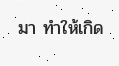มา ทำให้เกิด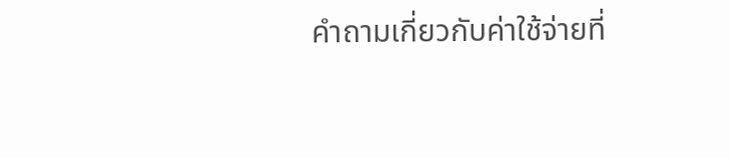คำถามเกี่ยวกับค่าใช้จ่ายที่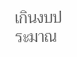เกินงบประมาณ